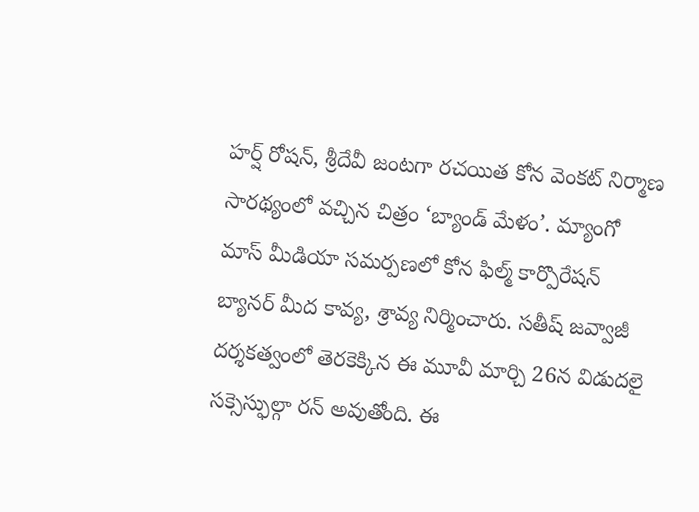హర్ష్ రోషన్, శ్రీదేవీ జంటగా రచయిత కోన వెంకట్ నిర్మాణ సారథ్యంలో వచ్చిన చిత్రం ‘బ్యాండ్ మేళం’. మ్యాంగో మాస్ మీడియా సమర్పణలో కోన ఫిల్మ్ కార్పొరేషన్ బ్యానర్ మీద కావ్య, శ్రావ్య నిర్మించారు. సతీష్ జవ్వాజీ దర్శకత్వంలో తెరకెక్కిన ఈ మూవీ మార్చి 26న విడుదలై సక్సెస్ఫుల్గా రన్ అవుతోంది. ఈ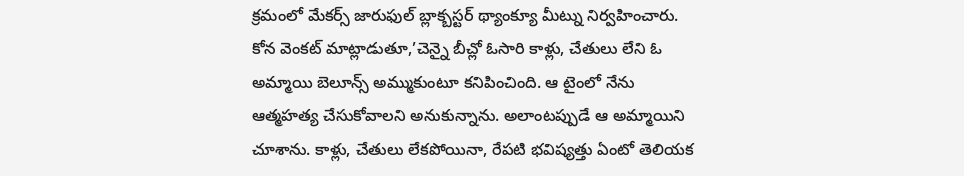క్రమంలో మేకర్స్ జారుఫుల్ బ్లాక్బస్టర్ థ్యాంక్యూ మీట్ను నిర్వహించారు.
కోన వెంకట్ మాట్లాడుతూ,’చెన్నై బీచ్లో ఓసారి కాళ్లు, చేతులు లేని ఓ అమ్మాయి బెలూన్స్ అమ్ముకుంటూ కనిపించింది. ఆ టైంలో నేను ఆత్మహత్య చేసుకోవాలని అనుకున్నాను. అలాంటప్పుడే ఆ అమ్మాయిని చూశాను. కాళ్లు, చేతులు లేకపోయినా, రేపటి భవిష్యత్తు ఏంటో తెలియక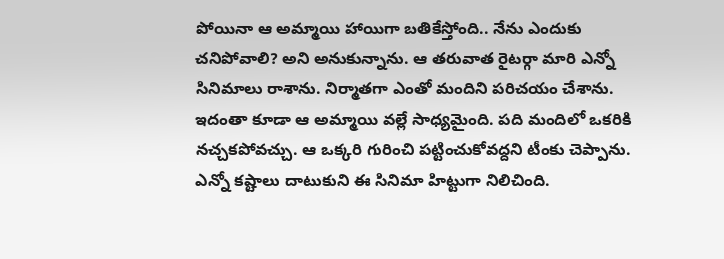పోయినా ఆ అమ్మాయి హాయిగా బతికేస్తోంది.. నేను ఎందుకు చనిపోవాలి? అని అనుకున్నాను. ఆ తరువాత రైటర్గా మారి ఎన్నో సినిమాలు రాశాను. నిర్మాతగా ఎంతో మందిని పరిచయం చేశాను. ఇదంతా కూడా ఆ అమ్మాయి వల్లే సాధ్యమైంది. పది మందిలో ఒకరికి నచ్చకపోవచ్చు. ఆ ఒక్కరి గురించి పట్టించుకోవద్దని టీంకు చెప్పాను. ఎన్నో కష్టాలు దాటుకుని ఈ సినిమా హిట్టుగా నిలిచింది.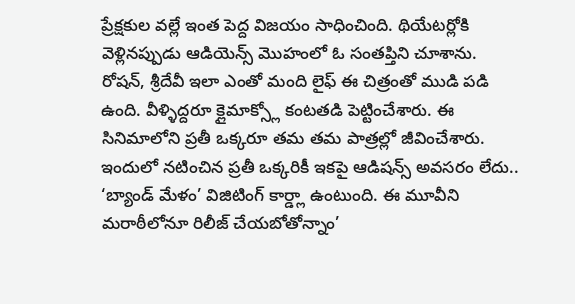ప్రేక్షకుల వల్లే ఇంత పెద్ద విజయం సాధించింది. థియేటర్లోకి వెళ్లినప్పుడు ఆడియెన్స్ మొహంలో ఓ సంతప్తిని చూశాను. రోషన్, శ్రీదేవీ ఇలా ఎంతో మంది లైఫ్ ఈ చిత్రంతో ముడి పడి ఉంది. వీళ్ళిద్దరూ క్లైమాక్స్లో కంటతడి పెట్టించేశారు. ఈ సినిమాలోని ప్రతీ ఒక్కరూ తమ తమ పాత్రల్లో జీవించేశారు. ఇందులో నటించిన ప్రతీ ఒక్కరికీ ఇకపై ఆడిషన్స్ అవసరం లేదు.. ‘బ్యాండ్ మేళం’ విజిటింగ్ కార్డ్లా ఉంటుంది. ఈ మూవీని మరాఠీలోనూ రిలీజ్ చేయబోతోన్నాం’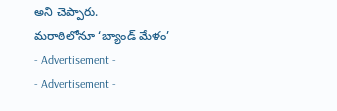అని చెప్పారు.
మరాఠిలోనూ ‘బ్యాండ్ మేళం’
- Advertisement -
- Advertisement -